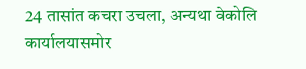24 तासांत कचरा उचला, अन्यथा वेकोलि कार्यालयासमोर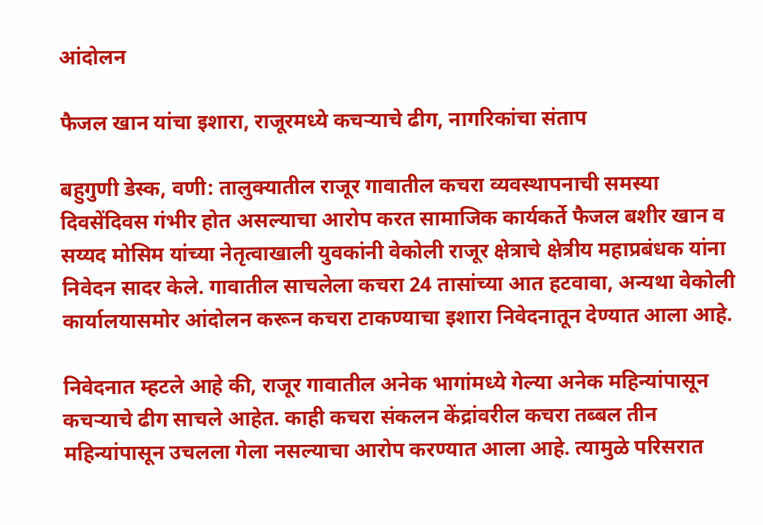आंदोलन

फैजल खान यांचा इशारा, राजूरमध्ये कचऱ्याचे ढीग, नागरिकांचा संताप

बहुगुणी डेस्क, वणी: तालुक्यातील राजूर गावातील कचरा व्यवस्थापनाची समस्या दिवसेंदिवस गंभीर होत असल्याचा आरोप करत सामाजिक कार्यकर्ते फैजल बशीर खान व सय्यद मोसिम यांच्या नेतृत्वाखाली युवकांनी वेकोली राजूर क्षेत्राचे क्षेत्रीय महाप्रबंधक यांना निवेदन सादर केले. गावातील साचलेला कचरा 24 तासांच्या आत हटवावा, अन्यथा वेकोली कार्यालयासमोर आंदोलन करून कचरा टाकण्याचा इशारा निवेदनातून देण्यात आला आहे.

निवेदनात म्हटले आहे की, राजूर गावातील अनेक भागांमध्ये गेल्या अनेक महिन्यांपासून कचऱ्याचे ढीग साचले आहेत. काही कचरा संकलन केंद्रांवरील कचरा तब्बल तीन महिन्यांपासून उचलला गेला नसल्याचा आरोप करण्यात आला आहे. त्यामुळे परिसरात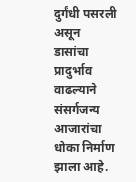दुर्गंधी पसरली असून डासांचा प्रादुर्भाव वाढल्याने संसर्गजन्य आजारांचा धोका निर्माण झाला आहे.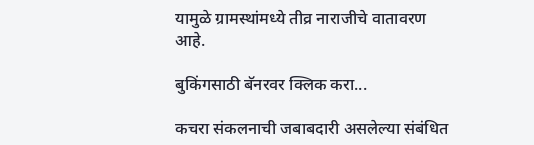यामुळे ग्रामस्थांमध्ये तीव्र नाराजीचे वातावरण आहे.

बुकिंगसाठी बॅनरवर क्लिक करा...

कचरा संकलनाची जबाबदारी असलेल्या संबंधित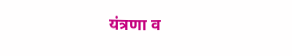यंत्रणा व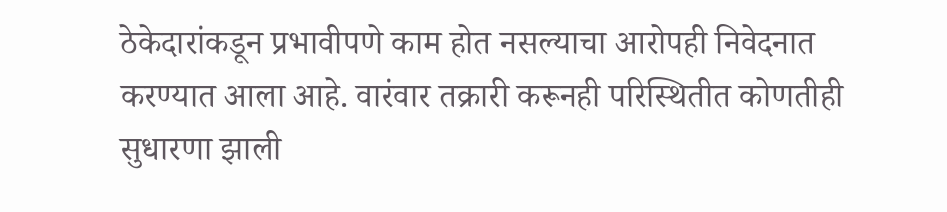ठेकेदारांकडून प्रभावीपणे काम होत नसल्याचा आरोपही निवेदनात करण्यात आला आहे. वारंवार तक्रारी करूनही परिस्थितीत कोणतीही सुधारणा झाली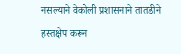नसल्याने वेकोली प्रशासनाने तातडीने हस्तक्षेप करून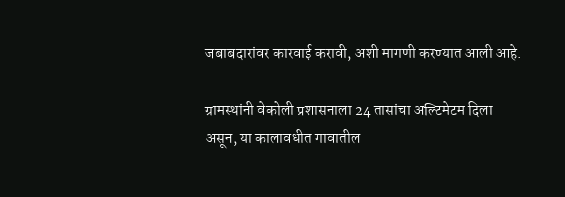जबाबदारांवर कारवाई करावी, अशी मागणी करण्यात आली आहे.

ग्रामस्थांनी वेकोली प्रशासनाला 24 तासांचा अल्टिमेटम दिला असून, या कालावधीत गावातील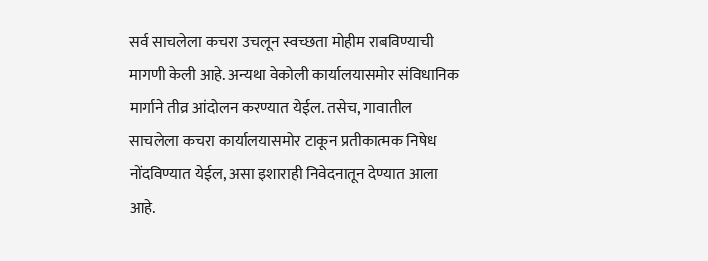सर्व साचलेला कचरा उचलून स्वच्छता मोहीम राबविण्याची मागणी केली आहे. अन्यथा वेकोली कार्यालयासमोर संविधानिक मार्गाने तीव्र आंदोलन करण्यात येईल. तसेच, गावातील साचलेला कचरा कार्यालयासमोर टाकून प्रतीकात्मक निषेध नोंदविण्यात येईल, असा इशाराही निवेदनातून देण्यात आला आहे.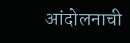आंदोलनाची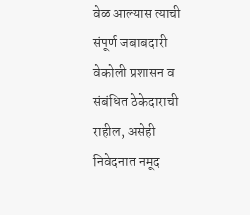वेळ आल्यास त्याची संपूर्ण जबाबदारी वेकोली प्रशासन व संबंधित ठेकेदाराची राहील, असेही निवेदनात नमूद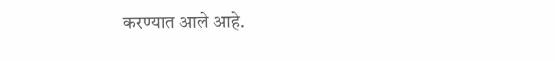करण्यात आले आहे.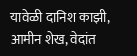यावेळी दानिश काझी, आमीन शेख, वेदांत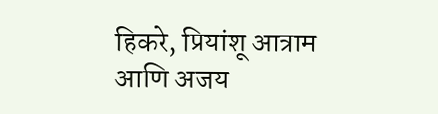हिकरे, प्रियांशू आत्राम आणि अजय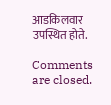आडकिलवार उपस्थित होते.

Comments are closed.